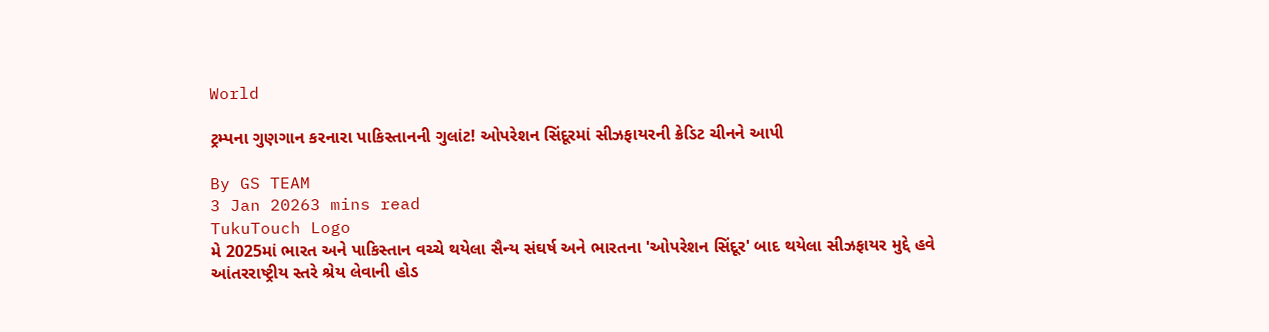World

ટ્રમ્પના ગુણગાન કરનારા પાકિસ્તાનની ગુલાંટ! ઓપરેશન સિંદૂરમાં સીઝફાયરની ક્રેડિટ ચીનને આપી

By GS TEAM
3 Jan 20263 mins read
TukuTouch Logo
મે 2025માં ભારત અને પાકિસ્તાન વચ્ચે થયેલા સૈન્ય સંઘર્ષ અને ભારતના 'ઓપરેશન સિંદૂર' બાદ થયેલા સીઝફાયર મુદ્દે હવે આંતરરાષ્ટ્રીય સ્તરે શ્રેય લેવાની હોડ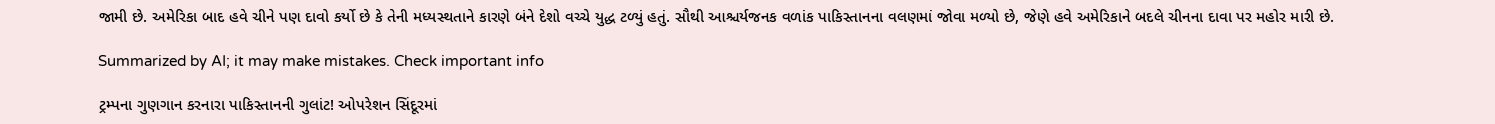જામી છે. અમેરિકા બાદ હવે ચીને પણ દાવો કર્યો છે કે તેની મધ્યસ્થતાને કારણે બંને દેશો વચ્ચે યુદ્ધ ટળ્યું હતું. સૌથી આશ્ચર્યજનક વળાંક પાકિસ્તાનના વલણમાં જોવા મળ્યો છે, જેણે હવે અમેરિકાને બદલે ચીનના દાવા પર મહોર મારી છે.

Summarized by AI; it may make mistakes. Check important info

ટ્રમ્પના ગુણગાન કરનારા પાકિસ્તાનની ગુલાંટ! ઓપરેશન સિંદૂરમાં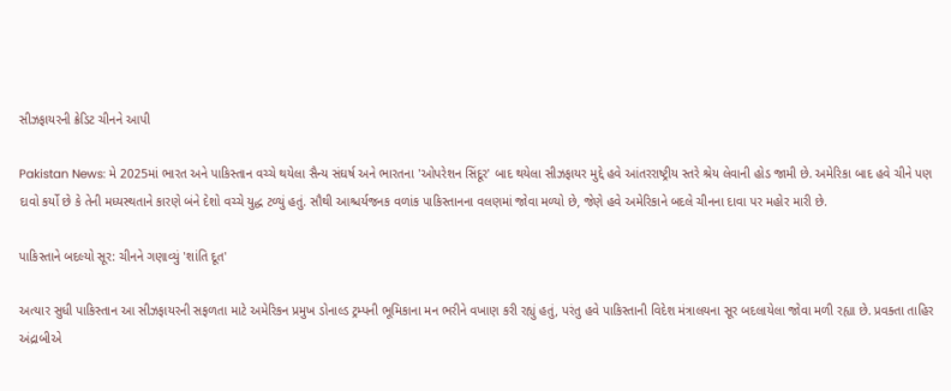સીઝફાયરની ક્રેડિટ ચીનને આપી

Pakistan News: મે 2025માં ભારત અને પાકિસ્તાન વચ્ચે થયેલા સૈન્ય સંઘર્ષ અને ભારતના 'ઓપરેશન સિંદૂર' બાદ થયેલા સીઝફાયર મુદ્દે હવે આંતરરાષ્ટ્રીય સ્તરે શ્રેય લેવાની હોડ જામી છે. અમેરિકા બાદ હવે ચીને પણ દાવો કર્યો છે કે તેની મધ્યસ્થતાને કારણે બંને દેશો વચ્ચે યુદ્ધ ટળ્યું હતું. સૌથી આશ્ચર્યજનક વળાંક પાકિસ્તાનના વલણમાં જોવા મળ્યો છે, જેણે હવે અમેરિકાને બદલે ચીનના દાવા પર મહોર મારી છે.

પાકિસ્તાને બદલ્યો સૂર: ચીનને ગણાવ્યું 'શાંતિ દૂત'

અત્યાર સુધી પાકિસ્તાન આ સીઝફાયરની સફળતા માટે અમેરિકન પ્રમુખ ડોનાલ્ડ ટ્રમ્પની ભૂમિકાના મન ભરીને વખાણ કરી રહ્યું હતું, પરંતુ હવે પાકિસ્તાની વિદેશ મંત્રાલયના સૂર બદલાયેલા જોવા મળી રહ્યા છે. પ્રવક્તા તાહિર અંદ્રાબીએ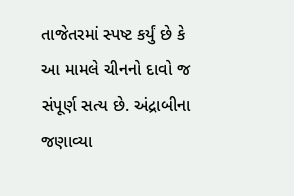તાજેતરમાં સ્પષ્ટ કર્યું છે કે આ મામલે ચીનનો દાવો જ સંપૂર્ણ સત્ય છે. અંદ્રાબીના જણાવ્યા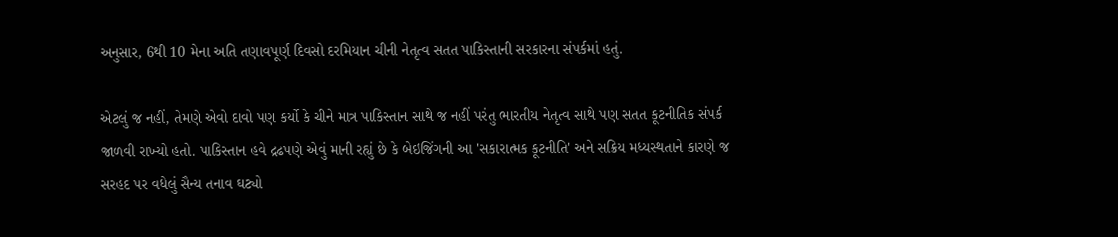અનુસાર, 6થી 10 મેના અતિ તણાવપૂર્ણ દિવસો દરમિયાન ચીની નેતૃત્વ સતત પાકિસ્તાની સરકારના સંપર્કમાં હતું.

એટલું જ નહીં, તેમણે એવો દાવો પણ કર્યો કે ચીને માત્ર પાકિસ્તાન સાથે જ નહીં પરંતુ ભારતીય નેતૃત્વ સાથે પણ સતત કૂટનીતિક સંપર્ક જાળવી રાખ્યો હતો. પાકિસ્તાન હવે દ્રઢપણે એવું માની રહ્યું છે કે બેઇજિંગની આ 'સકારાત્મક કૂટનીતિ' અને સક્રિય મધ્યસ્થતાને કારણે જ સરહદ પર વધેલું સૈન્ય તનાવ ઘટ્યો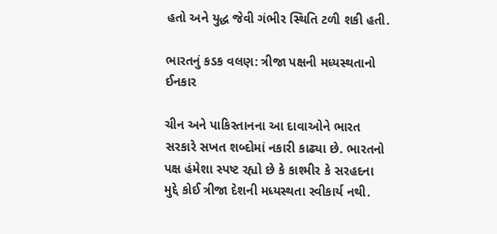હતો અને યુદ્ધ જેવી ગંભીર સ્થિતિ ટળી શકી હતી.

ભારતનું કડક વલણ: ત્રીજા પક્ષની મધ્યસ્થતાનો ઈનકાર

ચીન અને પાકિસ્તાનના આ દાવાઓને ભારત સરકારે સખત શબ્દોમાં નકારી કાઢ્યા છે. ભારતનો પક્ષ હંમેશા સ્પષ્ટ રહ્યો છે કે કાશ્મીર કે સરહદના મુદ્દે કોઈ ત્રીજા દેશની મધ્યસ્થતા સ્વીકાર્ય નથી.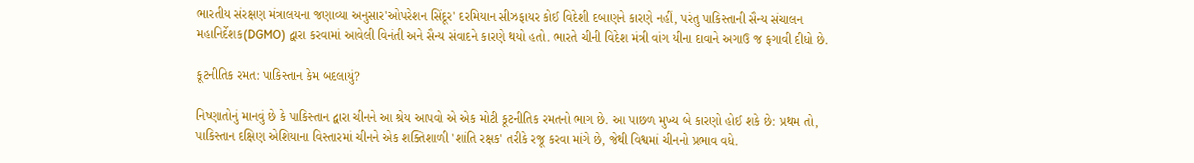ભારતીય સંરક્ષણ મંત્રાલયના જણાવ્યા અનુસાર'ઓપરેશન સિંદૂર' દરમિયાન સીઝફાયર કોઈ વિદેશી દબાણને કારણે નહીં, પરંતુ પાકિસ્તાની સૈન્ય સંચાલન મહાનિર્દેશક(DGMO) દ્વારા કરવામાં આવેલી વિનંતી અને સૈન્ય સંવાદને કારણે થયો હતો. ભારતે ચીની વિદેશ મંત્રી વાંગ યીના દાવાને અગાઉ જ ફગાવી દીધો છે.

કૂટનીતિક રમત: પાકિસ્તાન કેમ બદલાયું?

નિષ્ણાતોનું માનવું છે કે પાકિસ્તાન દ્વારા ચીનને આ શ્રેય આપવો એ એક મોટી કૂટનીતિક રમતનો ભાગ છે. આ પાછળ મુખ્ય બે કારણો હોઈ શકે છે: પ્રથમ તો, પાકિસ્તાન દક્ષિણ એશિયાના વિસ્તારમાં ચીનને એક શક્તિશાળી 'શાંતિ રક્ષક' તરીકે રજૂ કરવા માંગે છે, જેથી વિશ્વમાં ચીનનો પ્રભાવ વધે.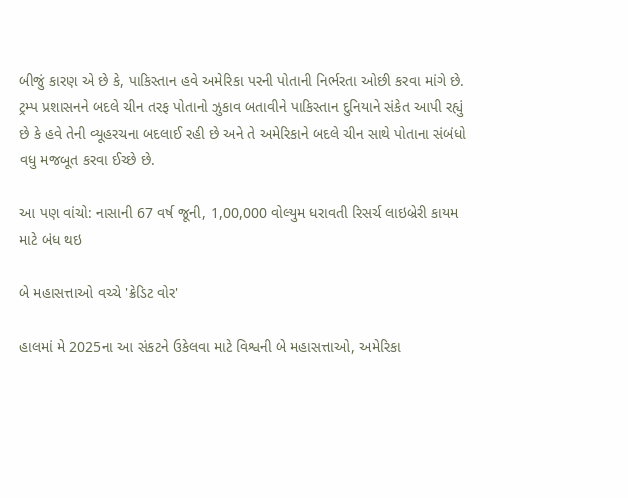બીજું કારણ એ છે કે, પાકિસ્તાન હવે અમેરિકા પરની પોતાની નિર્ભરતા ઓછી કરવા માંગે છે. ટ્રમ્પ પ્રશાસનને બદલે ચીન તરફ પોતાનો ઝુકાવ બતાવીને પાકિસ્તાન દુનિયાને સંકેત આપી રહ્યું છે કે હવે તેની વ્યૂહરચના બદલાઈ રહી છે અને તે અમેરિકાને બદલે ચીન સાથે પોતાના સંબંધો વધુ મજબૂત કરવા ઈચ્છે છે.

આ પણ વાંચો: નાસાની 67 વર્ષ જૂની, 1,00,000 વોલ્યુમ ધરાવતી રિસર્ચ લાઇબ્રેરી કાયમ માટે બંધ થઇ

બે મહાસત્તાઓ વચ્ચે 'ક્રેડિટ વોર'

હાલમાં મે 2025ના આ સંકટને ઉકેલવા માટે વિશ્વની બે મહાસત્તાઓ, અમેરિકા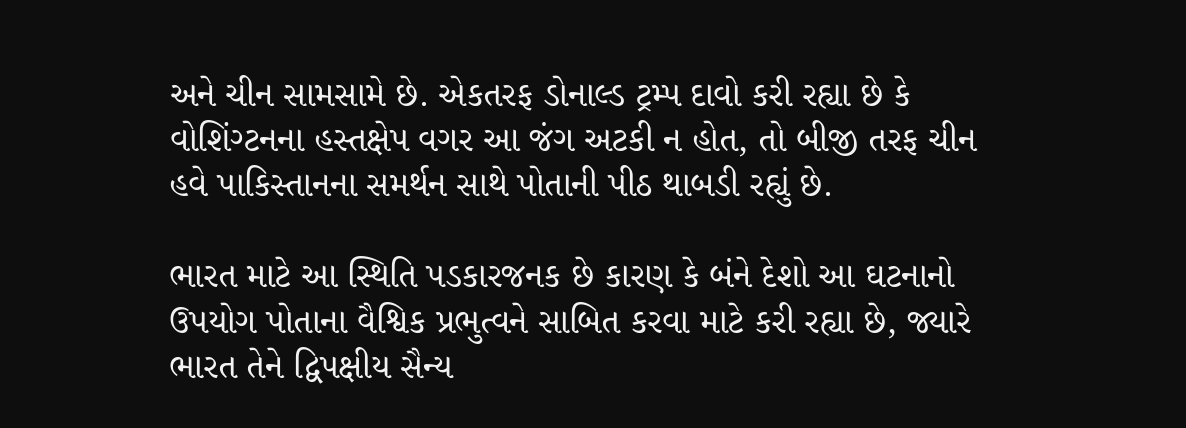અને ચીન સામસામે છે. એકતરફ ડોનાલ્ડ ટ્રમ્પ દાવો કરી રહ્યા છે કે વોશિંગ્ટનના હસ્તક્ષેપ વગર આ જંગ અટકી ન હોત, તો બીજી તરફ ચીન હવે પાકિસ્તાનના સમર્થન સાથે પોતાની પીઠ થાબડી રહ્યું છે.

ભારત માટે આ સ્થિતિ પડકારજનક છે કારણ કે બંને દેશો આ ઘટનાનો ઉપયોગ પોતાના વૈશ્વિક પ્રભુત્વને સાબિત કરવા માટે કરી રહ્યા છે, જ્યારે ભારત તેને દ્વિપક્ષીય સૈન્ય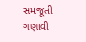સમજૂતી ગણાવી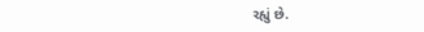રહ્યું છે.